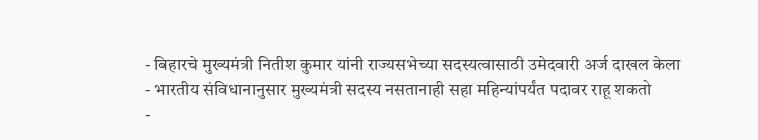- बिहारचे मुख्यमंत्री नितीश कुमार यांनी राज्यसभेच्या सदस्यत्वासाठी उमेदवारी अर्ज दाखल केला
- भारतीय संविधानानुसार मुख्यमंत्री सदस्य नसतानाही सहा महिन्यांपर्यंत पदावर राहू शकतो
-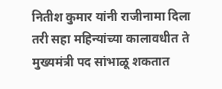नितीश कुमार यांनी राजीनामा दिला तरी सहा महिन्यांच्या कालावधीत ते मुख्यमंत्री पद सांभाळू शकतात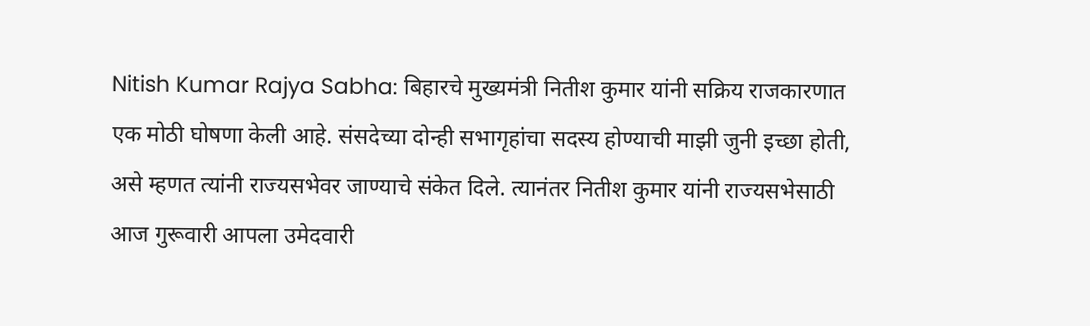Nitish Kumar Rajya Sabha: बिहारचे मुख्यमंत्री नितीश कुमार यांनी सक्रिय राजकारणात एक मोठी घोषणा केली आहे. संसदेच्या दोन्ही सभागृहांचा सदस्य होण्याची माझी जुनी इच्छा होती, असे म्हणत त्यांनी राज्यसभेवर जाण्याचे संकेत दिले. त्यानंतर नितीश कुमार यांनी राज्यसभेसाठी आज गुरूवारी आपला उमेदवारी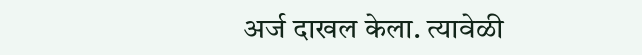अर्ज दाखल केला. त्यावेळी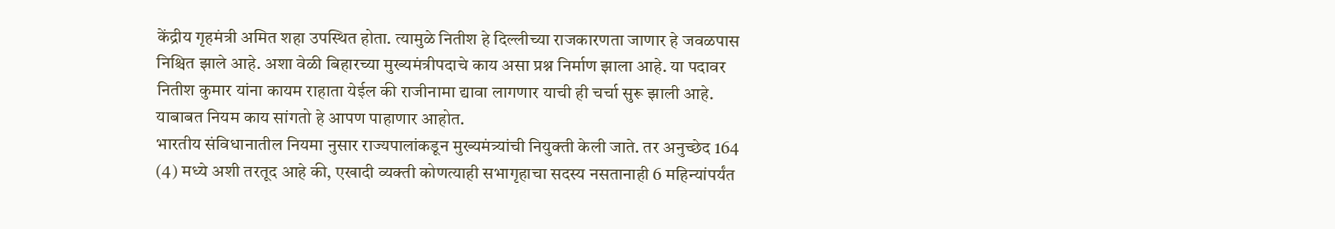केंद्रीय गृहमंत्री अमित शहा उपस्थित होता. त्यामुळे नितीश हे दिल्लीच्या राजकारणता जाणार हे जवळपास निश्चित झाले आहे. अशा वेळी बिहारच्या मुख्यमंत्रीपदाचे काय असा प्रश्न निर्माण झाला आहे. या पदावर नितीश कुमार यांना कायम राहाता येईल की राजीनामा द्यावा लागणार याची ही चर्चा सुरू झाली आहे. याबाबत नियम काय सांगतो हे आपण पाहाणार आहोत.
भारतीय संविधानातील नियमा नुसार राज्यपालांकडून मुख्यमंत्र्यांची नियुक्ती केली जाते. तर अनुच्छेद 164 (4) मध्ये अशी तरतूद आहे की, एखादी व्यक्ती कोणत्याही सभागृहाचा सदस्य नसतानाही 6 महिन्यांपर्यंत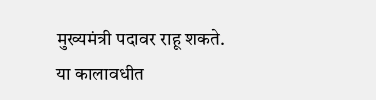मुख्यमंत्री पदावर राहू शकते. या कालावधीत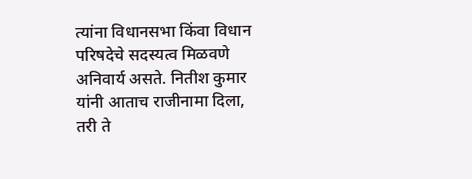त्यांना विधानसभा किंवा विधान परिषदेचे सदस्यत्व मिळवणे अनिवार्य असते. नितीश कुमार यांनी आताच राजीनामा दिला, तरी ते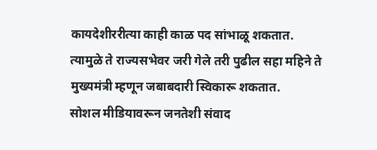कायदेशीररीत्या काही काळ पद सांभाळू शकतात. त्यामुळे ते राज्यसभेवर जरी गेले तरी पुढील सहा महिने ते मुख्यमंत्री म्हणून जबाबदारी स्विकारू शकतात.
सोशल मीडियावरून जनतेशी संवाद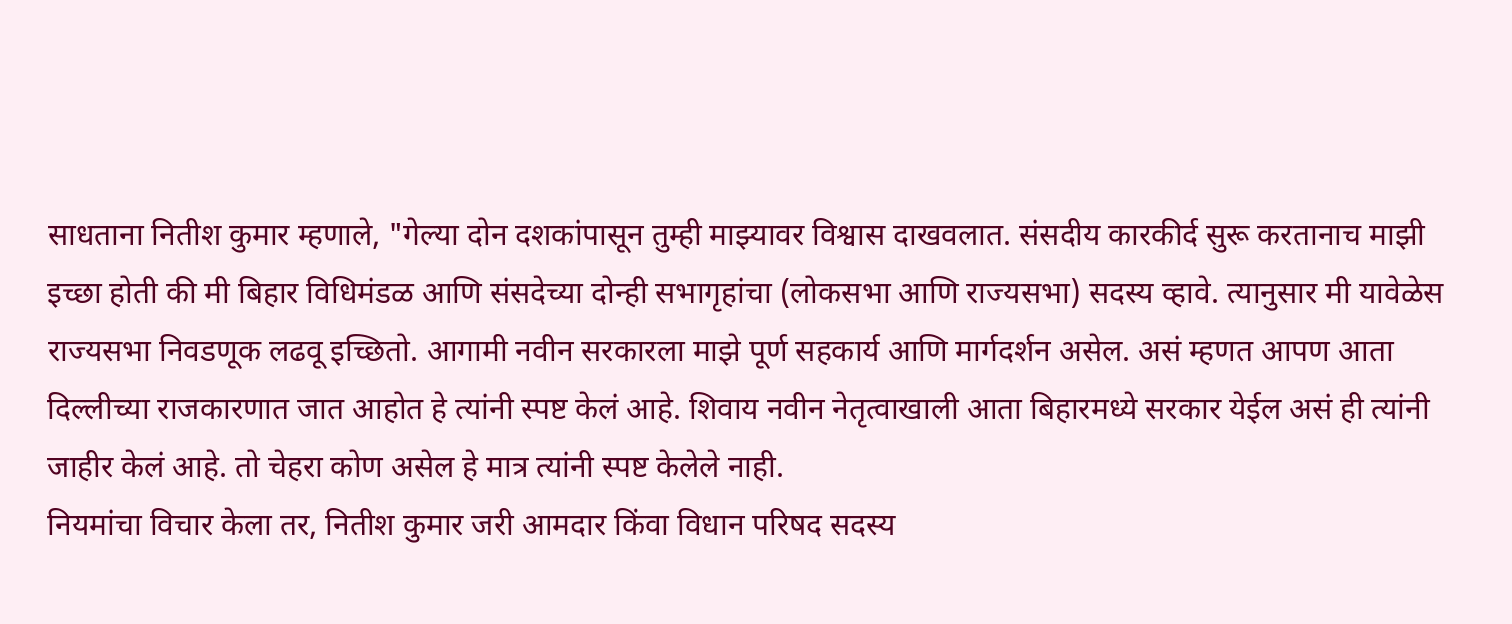साधताना नितीश कुमार म्हणाले, "गेल्या दोन दशकांपासून तुम्ही माझ्यावर विश्वास दाखवलात. संसदीय कारकीर्द सुरू करतानाच माझी इच्छा होती की मी बिहार विधिमंडळ आणि संसदेच्या दोन्ही सभागृहांचा (लोकसभा आणि राज्यसभा) सदस्य व्हावे. त्यानुसार मी यावेळेस राज्यसभा निवडणूक लढवू इच्छितो. आगामी नवीन सरकारला माझे पूर्ण सहकार्य आणि मार्गदर्शन असेल. असं म्हणत आपण आता दिल्लीच्या राजकारणात जात आहोत हे त्यांनी स्पष्ट केलं आहे. शिवाय नवीन नेतृत्वाखाली आता बिहारमध्ये सरकार येईल असं ही त्यांनी जाहीर केलं आहे. तो चेहरा कोण असेल हे मात्र त्यांनी स्पष्ट केलेले नाही.
नियमांचा विचार केला तर, नितीश कुमार जरी आमदार किंवा विधान परिषद सदस्य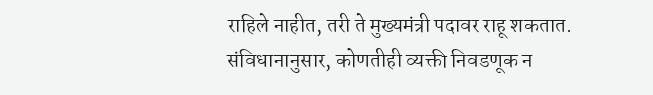राहिले नाहीत, तरी ते मुख्यमंत्री पदावर राहू शकतात. संविधानानुसार, कोणतीही व्यक्ती निवडणूक न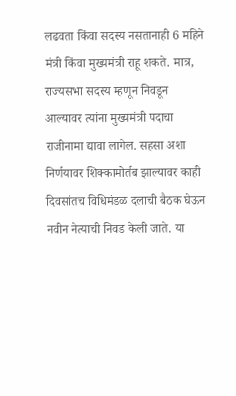लढवता किंवा सदस्य नसतानाही 6 महिने मंत्री किंवा मुख्यमंत्री राहू शकते. मात्र, राज्यसभा सदस्य म्हणून निवडून आल्यावर त्यांना मुख्यमंत्री पदाचा राजीनामा द्यावा लागेल. सहसा अशा निर्णयावर शिक्कामोर्तब झाल्यावर काही दिवसांतच विधिमंडळ दलाची बैठक घेऊन नवीन नेत्याची निवड केली जाते. या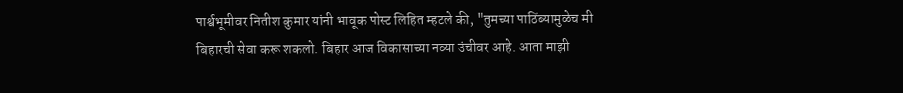पार्श्वभूमीवर नितीश कुमार यांनी भावूक पोस्ट लिहित म्हटले की, "तुमच्या पाठिंब्यामुळेच मी बिहारची सेवा करू शकलो. बिहार आज विकासाच्या नव्या उंचीवर आहे. आता माझी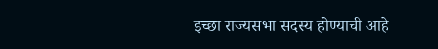इच्छा राज्यसभा सदस्य होण्याची आहे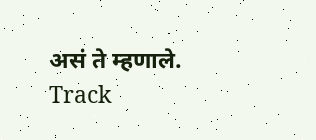असं ते म्हणाले.
Track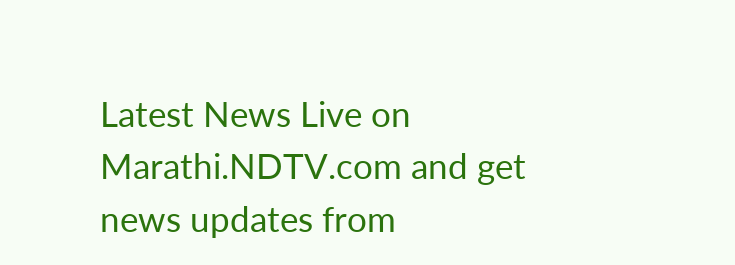Latest News Live on Marathi.NDTV.com and get news updates from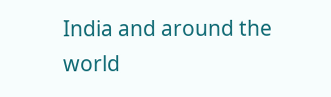India and around the world